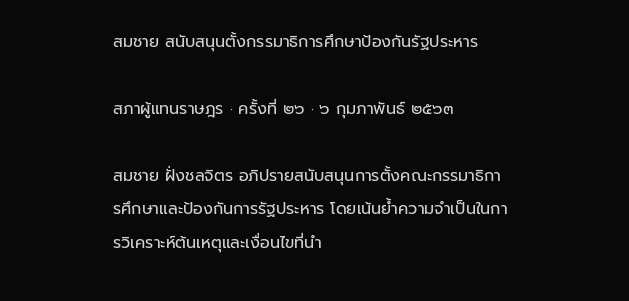สมชาย สนับสนุนตั้งกรรมาธิการศึกษาป้องกันรัฐประหาร

สภาผู้แทนราษฎร · ครั้งที่ ๒๖ · ๖ กุมภาพันธ์ ๒๕๖๓

สมชาย ฝั่งชลจิตร อภิปรายสนับสนุนการตั้งคณะกรรมาธิการศึกษาและป้องกันการรัฐประหาร โดยเน้นย้ำความจำเป็นในการวิเคราะห์ต้นเหตุและเงื่อนไขที่นำ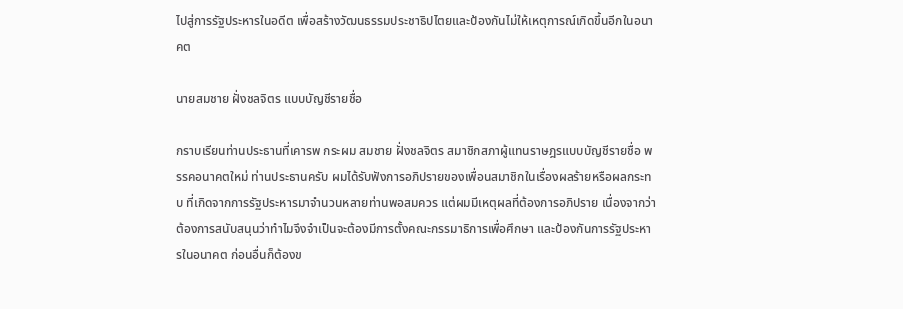ไปสู่การรัฐประหารในอดีต เพื่อสร้างวัฒนธรรมประชาธิปไตยและป้องกันไม่ให้เหตุการณ์เกิดขึ้นอีกในอนาคต

นายสมชาย ฝั่งชลจิตร แบบบัญชีรายชื่อ

กราบเรียนท่านประธานที่เคารพ กระผม สมชาย ฝั่งชลจิตร สมาชิกสภาผู้แทนราษฎรแบบบัญชีรายชื่อ พรรคอนาคตใหม่ ท่านประธานครับ ผมได้รับฟังการอภิปรายของเพื่อนสมาชิกในเรื่องผลร้ายหรือผลกระทบ ที่เกิดจากการรัฐประหารมาจำนวนหลายท่านพอสมควร แต่ผมมีเหตุผลที่ต้องการอภิปราย เนื่องจากว่าต้องการสนับสนุนว่าทำไมจึงจำเป็นจะต้องมีการตั้งคณะกรรมาธิการเพื่อศึกษา และป้องกันการรัฐประหารในอนาคต ก่อนอื่นก็ต้องข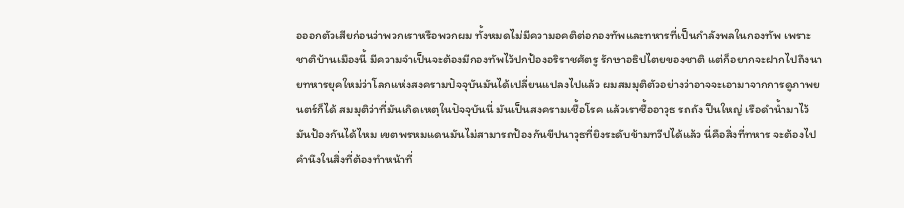อออกตัวเสียก่อนว่าพวกเราหรือพวกผม ทั้งหมดไม่มีความอคติต่อกองทัพและทหารที่เป็นกำลังพลในกองทัพ เพราะชาติบ้านเมืองนี้ มีความจำเป็นจะต้องมีกองทัพไว้ปกป้องอริราชศัตรู รักษาอธิปไตยของชาติ แต่ก็อยากจะฝากไปถึงนายทหารยุคใหม่ว่าโลกแห่งสงครามปัจจุบันมันได้เปลี่ยนแปลงไปแล้ว ผมสมมุติตัวอย่างว่าอาจจะเอามาจากการดูภาพยนตร์ก็ได้ สมมุติว่าที่มันเกิดเหตุในปัจจุบันนี่ มันเป็นสงครามเชื้อโรค แล้วเราซื้ออาวุธ รถถัง ปืนใหญ่ เรือดำน้ำมาไว้มันป้องกันได้ไหม เขตพรหมแดนมันไม่สามารถป้องกันขีปนาวุธที่ยิงระดับข้ามทวีปได้แล้ว นี่คือสิ่งที่ทหาร จะต้องไปคำนึงในสิ่งที่ต้องทำหน้าที่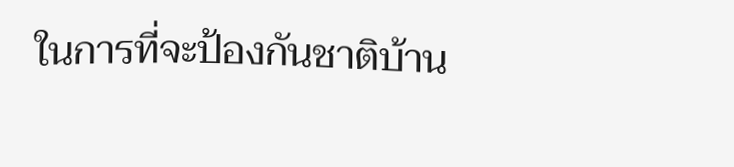ในการที่จะป้องกันชาติบ้าน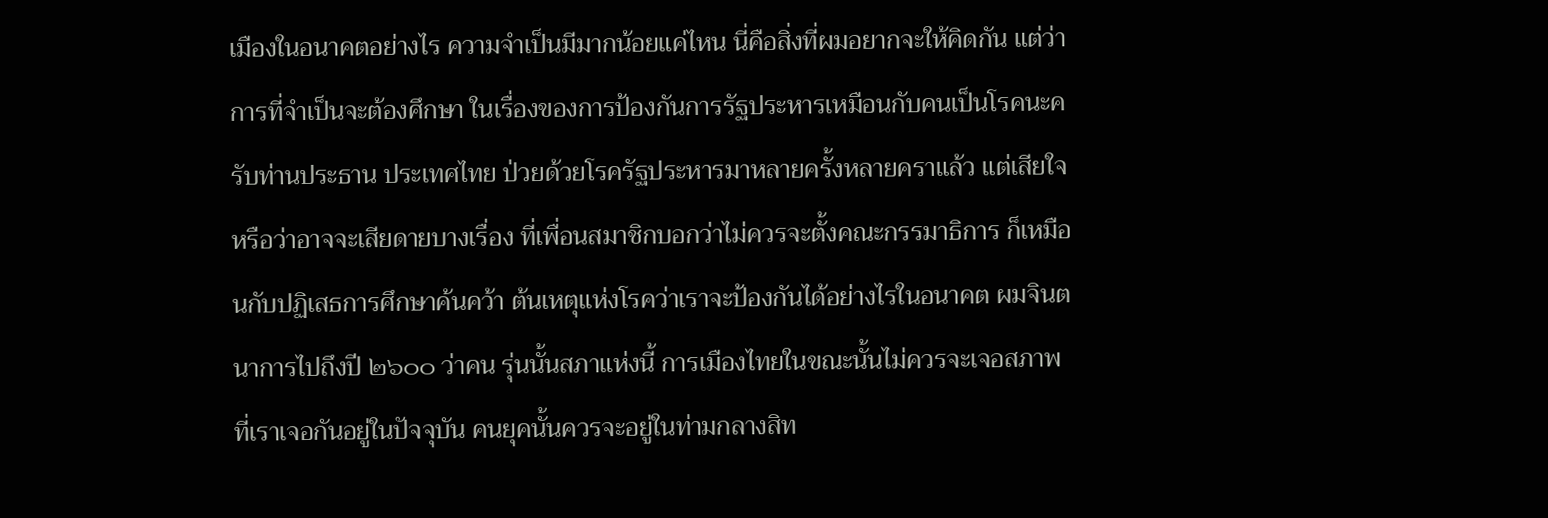เมืองในอนาคตอย่างไร ความจำเป็นมีมากน้อยแค่ไหน นี่คือสิ่งที่ผมอยากจะให้คิดกัน แต่ว่าการที่จำเป็นจะต้องศึกษา ในเรื่องของการป้องกันการรัฐประหารเหมือนกับคนเป็นโรคนะครับท่านประธาน ประเทศไทย ป่วยด้วยโรครัฐประหารมาหลายครั้งหลายคราแล้ว แต่เสียใจหรือว่าอาจจะเสียดายบางเรื่อง ที่เพื่อนสมาชิกบอกว่าไม่ควรจะตั้งคณะกรรมาธิการ ก็เหมือนกับปฏิเสธการศึกษาค้นคว้า ต้นเหตุแห่งโรคว่าเราจะป้องกันได้อย่างไรในอนาคต ผมจินตนาการไปถึงปี ๒๖๐๐ ว่าคน รุ่นนั้นสภาแห่งนี้ การเมืองไทยในขณะนั้นไม่ควรจะเจอสภาพที่เราเจอกันอยู่ในปัจจุบัน คนยุคนั้นควรจะอยู่ในท่ามกลางสิท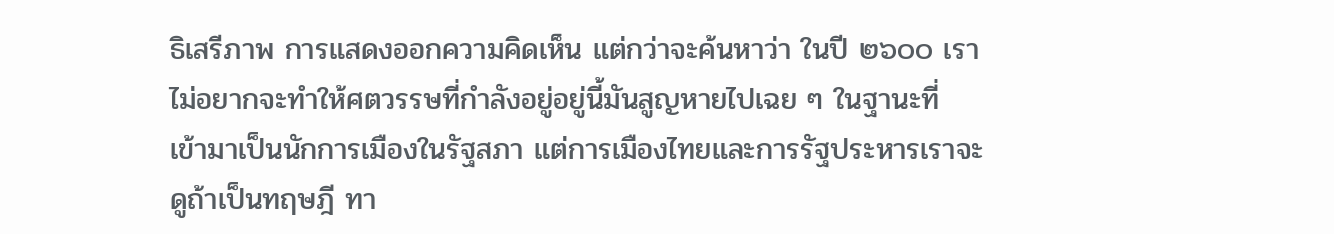ธิเสรีภาพ การแสดงออกความคิดเห็น แต่กว่าจะค้นหาว่า ในปี ๒๖๐๐ เราไม่อยากจะทำให้ศตวรรษที่กำลังอยู่อยู่นี้มันสูญหายไปเฉย ๆ ในฐานะที่ เข้ามาเป็นนักการเมืองในรัฐสภา แต่การเมืองไทยและการรัฐประหารเราจะดูถ้าเป็นทฤษฎี ทา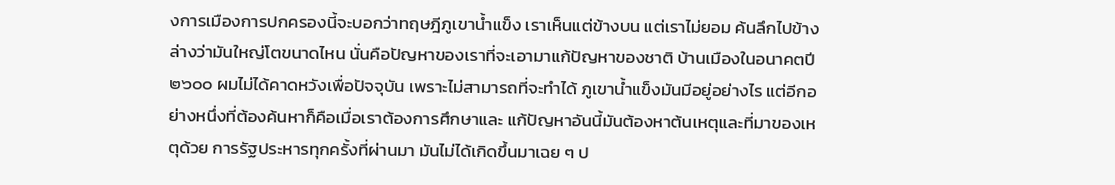งการเมืองการปกครองนี้จะบอกว่าทฤษฎีภูเขาน้ำแข็ง เราเห็นแต่ข้างบน แต่เราไม่ยอม ค้นลึกไปข้างล่างว่ามันใหญ่โตขนาดไหน นั่นคือปัญหาของเราที่จะเอามาแก้ปัญหาของชาติ บ้านเมืองในอนาคตปี ๒๖๐๐ ผมไม่ได้คาดหวังเพื่อปัจจุบัน เพราะไม่สามารถที่จะทำได้ ภูเขาน้ำแข็งมันมีอยู่อย่างไร แต่อีกอย่างหนึ่งที่ต้องค้นหาก็คือเมื่อเราต้องการศึกษาและ แก้ปัญหาอันนี้มันต้องหาต้นเหตุและที่มาของเหตุด้วย การรัฐประหารทุกครั้งที่ผ่านมา มันไม่ได้เกิดขึ้นมาเฉย ๆ ป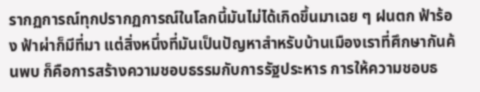รากฏการณ์ทุกปรากฏการณ์ในโลกนี้มันไม่ได้เกิดขึ้นมาเฉย ๆ ฝนตก ฟ้าร้อง ฟ้าผ่าก็มีที่มา แต่สิ่งหนึ่งที่มันเป็นปัญหาสำหรับบ้านเมืองเราที่ศึกษากันค้นพบ ก็คือการสร้างความชอบธรรมกับการรัฐประหาร การให้ความชอบธ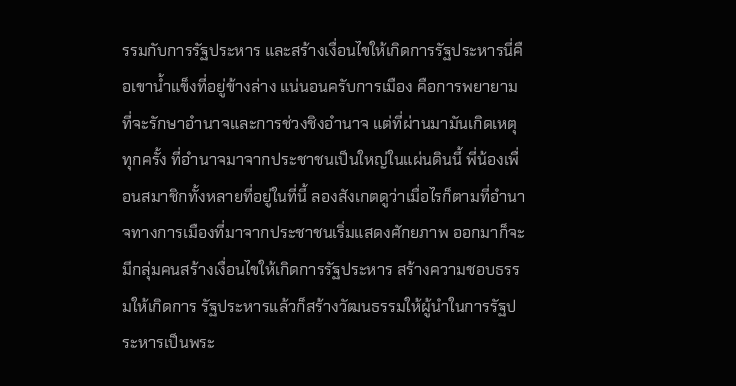รรมกับการรัฐประหาร และสร้างเงื่อนไขให้เกิดการรัฐประหารนี่คือเขาน้ำแข็งที่อยู่ข้างล่าง แน่นอนครับการเมือง คือการพยายามที่จะรักษาอำนาจและการช่วงชิงอำนาจ แต่ที่ผ่านมามันเกิดเหตุทุกครั้ง ที่อำนาจมาจากประชาชนเป็นใหญ่ในแผ่นดินนี้ พี่น้องเพื่อนสมาชิกทั้งหลายที่อยู่ในที่นี้ ลองสังเกตดูว่าเมื่อไรก็ตามที่อำนาจทางการเมืองที่มาจากประชาชนเริ่มแสดงศักยภาพ ออกมาก็จะมีกลุ่มคนสร้างเงื่อนไขให้เกิดการรัฐประหาร สร้างความชอบธรรมให้เกิดการ รัฐประหารแล้วก็สร้างวัฒนธรรมให้ผู้นำในการรัฐประหารเป็นพระ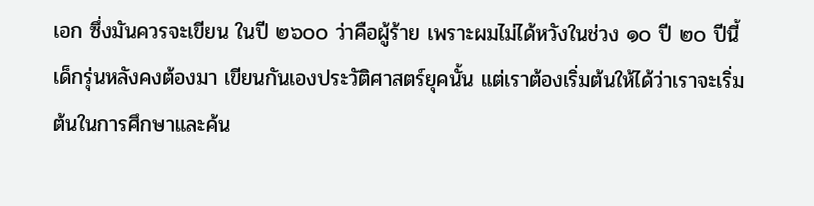เอก ซึ่งมันควรจะเขียน ในปี ๒๖๐๐ ว่าคือผู้ร้าย เพราะผมไม่ได้หวังในช่วง ๑๐ ปี ๒๐ ปีนี้ เด็กรุ่นหลังคงต้องมา เขียนกันเองประวัติศาสตร์ยุคนั้น แต่เราต้องเริ่มต้นให้ได้ว่าเราจะเริ่มต้นในการศึกษาและค้น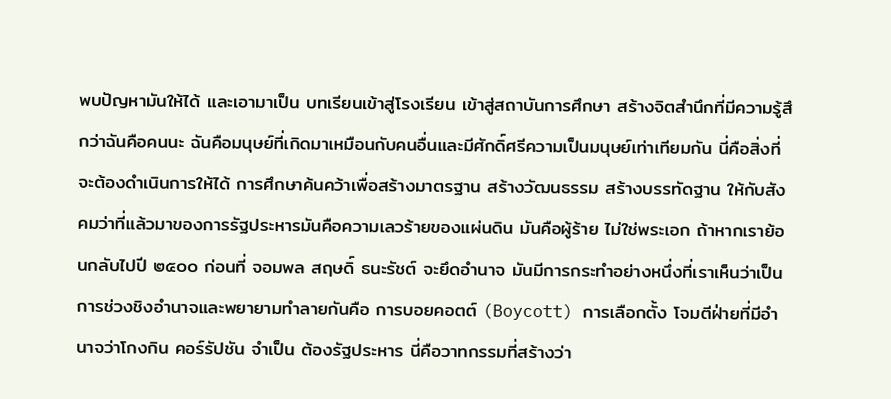พบปัญหามันให้ได้ และเอามาเป็น บทเรียนเข้าสู่โรงเรียน เข้าสู่สถาบันการศึกษา สร้างจิตสำนึกที่มีความรู้สึกว่าฉันคือคนนะ ฉันคือมนุษย์ที่เกิดมาเหมือนกับคนอื่นและมีศักดิ์ศรีความเป็นมนุษย์เท่าเทียมกัน นี่คือสิ่งที่ จะต้องดำเนินการให้ได้ การศึกษาค้นคว้าเพื่อสร้างมาตรฐาน สร้างวัฒนธรรม สร้างบรรทัดฐาน ให้กับสังคมว่าที่แล้วมาของการรัฐประหารมันคือความเลวร้ายของแผ่นดิน มันคือผู้ร้าย ไม่ใช่พระเอก ถ้าหากเราย้อนกลับไปปี ๒๕๐๐ ก่อนที่ จอมพล สฤษดิ์ ธนะรัชต์ จะยึดอำนาจ มันมีการกระทำอย่างหนึ่งที่เราเห็นว่าเป็นการช่วงชิงอำนาจและพยายามทำลายกันคือ การบอยคอตต์ (Boycott) การเลือกตั้ง โจมตีฝ่ายที่มีอำนาจว่าโกงกิน คอร์รัปชัน จำเป็น ต้องรัฐประหาร นี่คือวาทกรรมที่สร้างว่า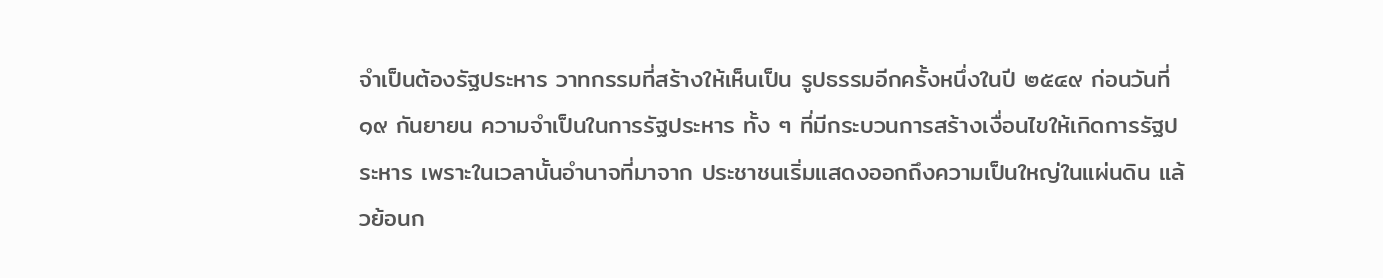จำเป็นต้องรัฐประหาร วาทกรรมที่สร้างให้เห็นเป็น รูปธรรมอีกครั้งหนึ่งในปี ๒๕๔๙ ก่อนวันที่ ๑๙ กันยายน ความจำเป็นในการรัฐประหาร ทั้ง ๆ ที่มีกระบวนการสร้างเงื่อนไขให้เกิดการรัฐประหาร เพราะในเวลานั้นอำนาจที่มาจาก ประชาชนเริ่มแสดงออกถึงความเป็นใหญ่ในแผ่นดิน แล้วย้อนก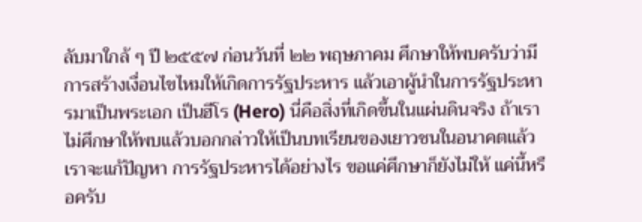ลับมาใกล้ ๆ ปี ๒๕๕๗ ก่อนวันที่ ๒๒ พฤษภาคม ศึกษาให้พบครับว่ามีการสร้างเงื่อนไขไหมให้เกิดการรัฐประหาร แล้วเอาผู้นำในการรัฐประหารมาเป็นพระเอก เป็นฮีโร (Hero) นี่คือสิ่งที่เกิดขึ้นในแผ่นดินจริง ถ้าเราไม่ศึกษาให้พบแล้วบอกกล่าวให้เป็นบทเรียนของเยาวชนในอนาคตแล้วเราจะแก้ปัญหา การรัฐประหารได้อย่างไร ขอแค่ศึกษาก็ยังไม่ให้ แค่นี้หรือครับ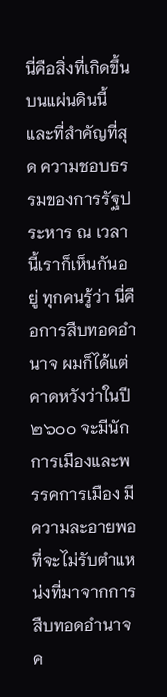นี่คือสิ่งที่เกิดขึ้นบนแผ่นดินนี้ และที่สำคัญที่สุด ความชอบธรรมของการรัฐประหาร ณ เวลานี้เราก็เห็นกันอยู่ ทุกคนรู้ว่า นี่คือการสืบทอดอำนาจ ผมก็ได้แต่คาดหวังว่าในปี ๒๖๐๐ จะมีนักการเมืองและพรรคการเมือง มีความละอายพอที่จะไม่รับตำแหน่งที่มาจากการสืบทอดอำนาจค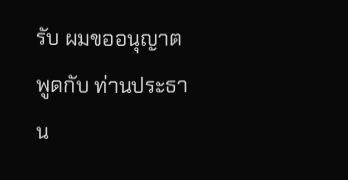รับ ผมขออนุญาตพูดกับ ท่านประธาน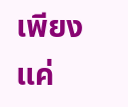เพียงแค่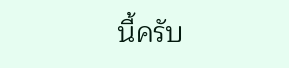นี้ครับ